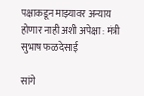पक्षाकडून माझ्यावर अन्याय होणार नाही अशी अपेक्षा : मंत्री सुभाष फळदेसाई

सांगे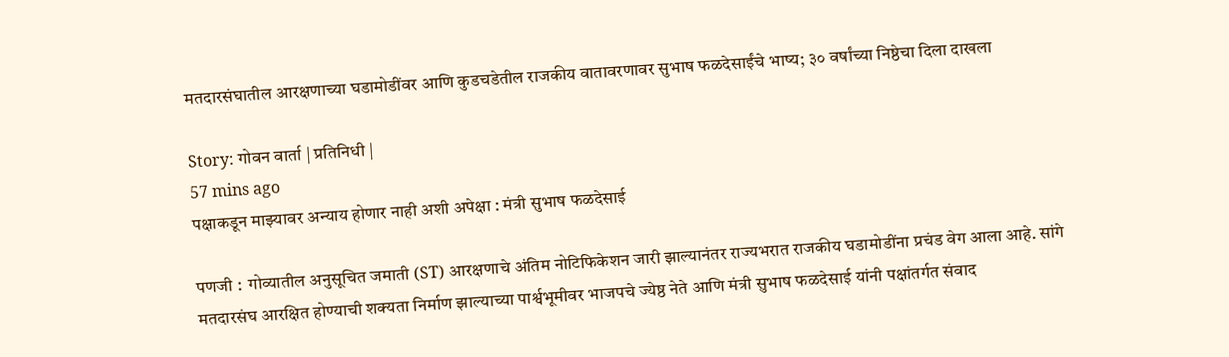मतदारसंघातील आरक्षणाच्या घडामोडींवर आणि कुडचडेतील राजकीय वातावरणावर सुभाष फळदेसाईंचे भाष्य; ३० वर्षांच्या निष्ठेचा दिला दाखला

Story: गोवन वार्ता | प्रतिनिधी |
57 mins ago
पक्षाकडून माझ्यावर अन्याय होणार नाही अशी अपेक्षा : मंत्री सुभाष फळदेसाई

पणजी :  गोव्यातील अनुसूचित जमाती (ST) आरक्षणाचे अंतिम नोटिफिकेशन जारी झाल्यानंतर राज्यभरात राजकीय घडामोडींना प्रचंड वेग आला आहे. सांगे मतदारसंघ आरक्षित होण्याची शक्यता निर्माण झाल्याच्या पार्श्वभूमीवर भाजपचे ज्येष्ठ नेते आणि मंत्री सुभाष फळदेसाई यांनी पक्षांतर्गत संवाद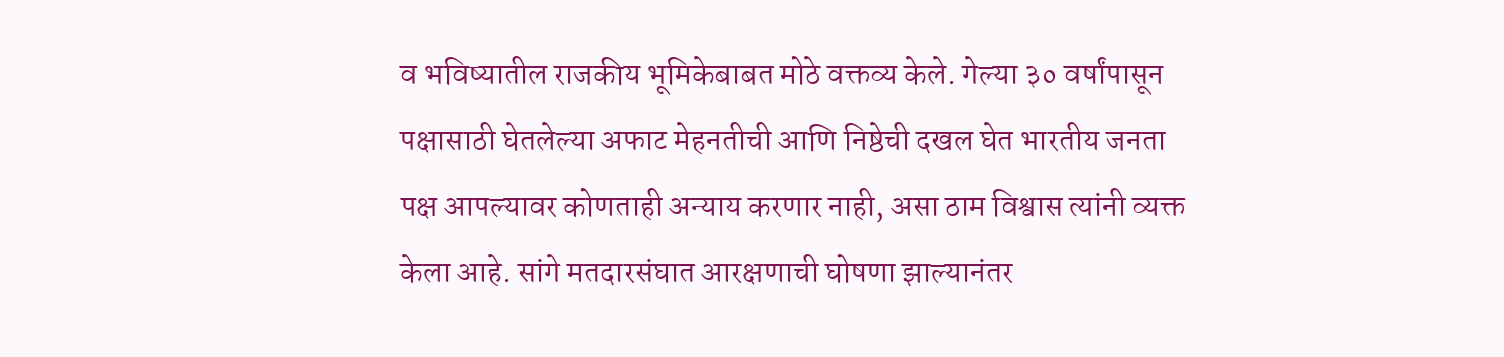व भविष्यातील राजकीय भूमिकेबाबत मोठे वक्तव्य केले. गेल्या ३० वर्षांपासून पक्षासाठी घेतलेल्या अफाट मेहनतीची आणि निष्ठेची दखल घेत भारतीय जनता पक्ष आपल्यावर कोणताही अन्याय करणार नाही, असा ठाम विश्वास त्यांनी व्यक्त केला आहे. सांगे मतदारसंघात आरक्षणाची घोषणा झाल्यानंतर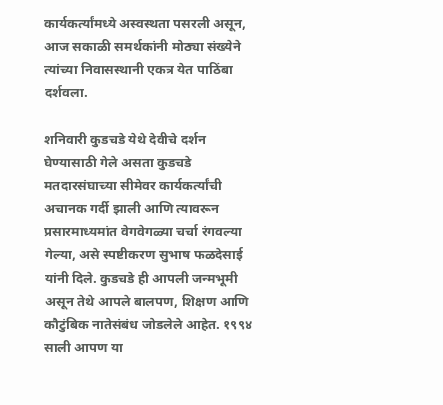कार्यकर्त्यांमध्ये अस्वस्थता पसरली असून, आज सकाळी समर्थकांनी मोठ्या संख्येने त्यांच्या निवासस्थानी एकत्र येत पाठिंबा दर्शवला.

शनिवारी कुडचडे येथे देवीचे दर्शन घेण्यासाठी गेले असता कुडचडे मतदारसंघाच्या सीमेवर कार्यकर्त्यांची अचानक गर्दी झाली आणि त्यावरून प्रसारमाध्यमांत वेगवेगळ्या चर्चा रंगवल्या गेल्या, असे स्पष्टीकरण सुभाष फळदेसाई यांनी दिले. कुडचडे ही आपली जन्मभूमी असून तेथे आपले बालपण, शिक्षण आणि कौटुंबिक नातेसंबंध जोडलेले आहेत. १९९४ साली आपण या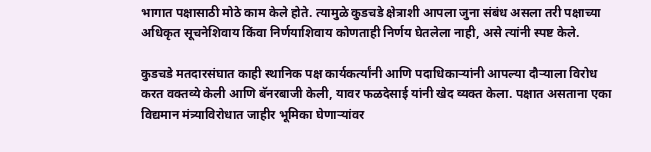भागात पक्षासाठी मोठे काम केले होते. त्यामुळे कुडचडे क्षेत्राशी आपला जुना संबंध असला तरी पक्षाच्या अधिकृत सूचनेशिवाय किंवा निर्णयाशिवाय कोणताही निर्णय घेतलेला नाही, असे त्यांनी स्पष्ट केले.

कुडचडे मतदारसंघात काही स्थानिक पक्ष कार्यकर्त्यांनी आणि पदाधिकाऱ्यांनी आपल्या दौऱ्याला विरोध करत वक्तव्ये केली आणि बॅनरबाजी केली, यावर फळदेसाई यांनी खेद व्यक्त केला. पक्षात असताना एका विद्यमान मंत्र्याविरोधात जाहीर भूमिका घेणाऱ्यांवर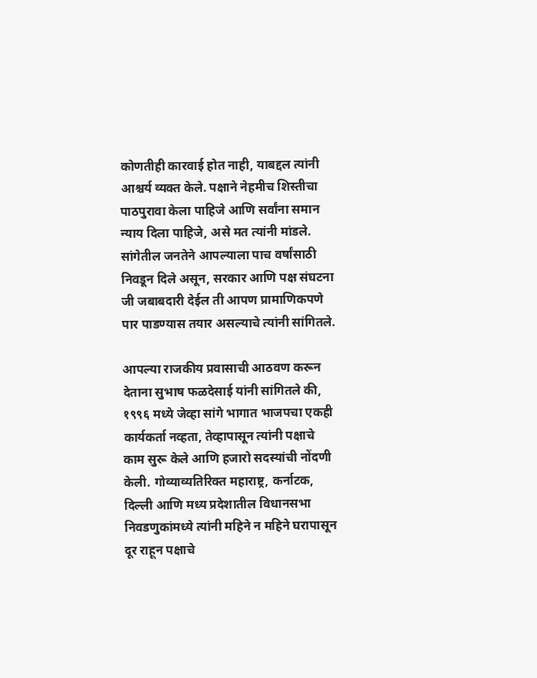कोणतीही कारवाई होत नाही, याबद्दल त्यांनी आश्चर्य व्यक्त केले. पक्षाने नेहमीच शिस्तीचा पाठपुरावा केला पाहिजे आणि सर्वांना समान न्याय दिला पाहिजे, असे मत त्यांनी मांडले. सांगेतील जनतेने आपल्याला पाच वर्षांसाठी निवडून दिले असून, सरकार आणि पक्ष संघटना जी जबाबदारी देईल ती आपण प्रामाणिकपणे पार पाडण्यास तयार असल्याचे त्यांनी सांगितले.

आपल्या राजकीय प्रवासाची आठवण करून देताना सुभाष फळदेसाई यांनी सांगितले की, १९९६ मध्ये जेव्हा सांगे भागात भाजपचा एकही कार्यकर्ता नव्हता, तेव्हापासून त्यांनी पक्षाचे काम सुरू केले आणि हजारो सदस्यांची नोंदणी केली. गोव्याव्यतिरिक्त महाराष्ट्र, कर्नाटक, दिल्ली आणि मध्य प्रदेशातील विधानसभा निवडणुकांमध्ये त्यांनी महिने न महिने घरापासून दूर राहून पक्षाचे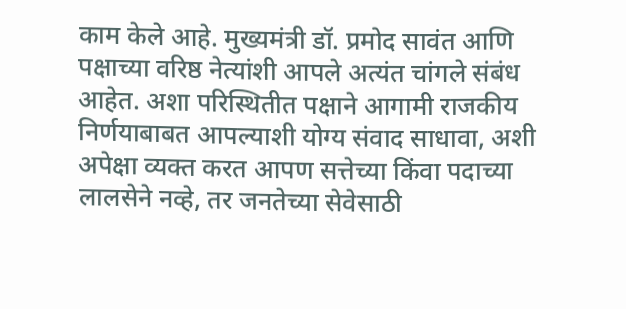काम केले आहे. मुख्यमंत्री डॉ. प्रमोद सावंत आणि पक्षाच्या वरिष्ठ नेत्यांशी आपले अत्यंत चांगले संबंध आहेत. अशा परिस्थितीत पक्षाने आगामी राजकीय निर्णयाबाबत आपल्याशी योग्य संवाद साधावा, अशी अपेक्षा व्यक्त करत आपण सत्तेच्या किंवा पदाच्या लालसेने नव्हे, तर जनतेच्या सेवेसाठी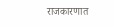राजकारणात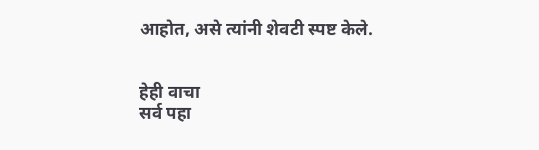आहोत, असे त्यांनी शेवटी स्पष्ट केले.


हेही वाचा
सर्व पहा